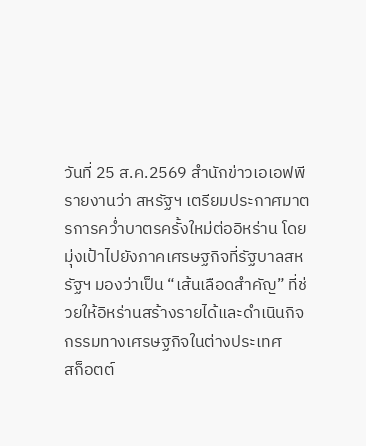วันที่ 25 ส.ค.2569 สำนักข่าวเอเอฟพี รายงานว่า สหรัฐฯ เตรียมประกาศมาตรการคว่ำบาตรครั้งใหม่ต่ออิหร่าน โดยมุ่งเป้าไปยังภาคเศรษฐกิจที่รัฐบาลสหรัฐฯ มองว่าเป็น “เส้นเลือดสำคัญ” ที่ช่วยให้อิหร่านสร้างรายได้และดำเนินกิจกรรมทางเศรษฐกิจในต่างประเทศ
สก็อตต์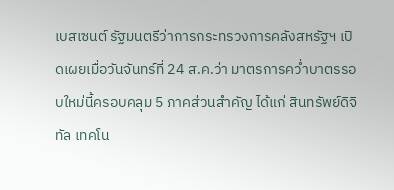เบสเซนต์ รัฐมนตรีว่าการกระทรวงการคลังสหรัฐฯ เปิดเผยเมื่อวันจันทร์ที่ 24 ส.ค.ว่า มาตรการคว่ำบาตรรอบใหม่นี้ครอบคลุม 5 ภาคส่วนสำคัญ ได้แก่ สินทรัพย์ดิจิทัล เทคโน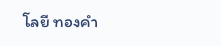โลยี ทองคำ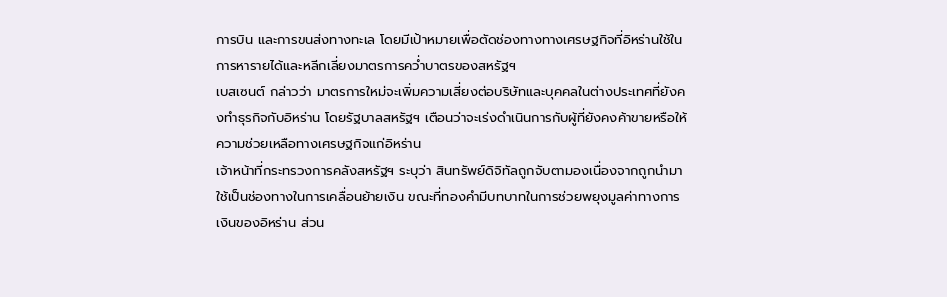การบิน และการขนส่งทางทะเล โดยมีเป้าหมายเพื่อตัดช่องทางทางเศรษฐกิจที่อิหร่านใช้ในการหารายได้และหลีกเลี่ยงมาตรการคว่ำบาตรของสหรัฐฯ
เบสเซนต์ กล่าวว่า มาตรการใหม่จะเพิ่มความเสี่ยงต่อบริษัทและบุคคลในต่างประเทศที่ยังคงทำธุรกิจกับอิหร่าน โดยรัฐบาลสหรัฐฯ เตือนว่าจะเร่งดำเนินการกับผู้ที่ยังคงค้าขายหรือให้ความช่วยเหลือทางเศรษฐกิจแก่อิหร่าน
เจ้าหน้าที่กระทรวงการคลังสหรัฐฯ ระบุว่า สินทรัพย์ดิจิทัลถูกจับตามองเนื่องจากถูกนำมาใช้เป็นช่องทางในการเคลื่อนย้ายเงิน ขณะที่ทองคำมีบทบาทในการช่วยพยุงมูลค่าทางการเงินของอิหร่าน ส่วน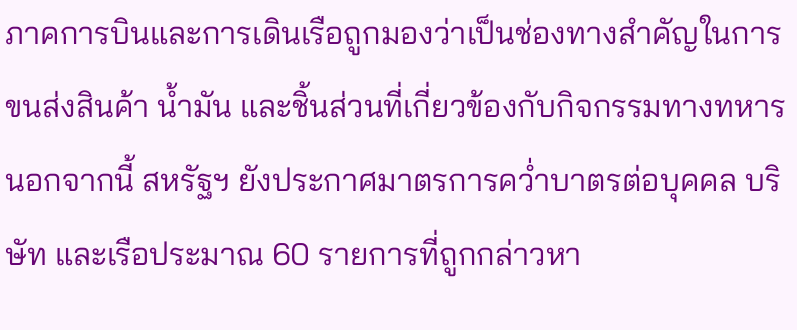ภาคการบินและการเดินเรือถูกมองว่าเป็นช่องทางสำคัญในการขนส่งสินค้า น้ำมัน และชิ้นส่วนที่เกี่ยวข้องกับกิจกรรมทางทหาร
นอกจากนี้ สหรัฐฯ ยังประกาศมาตรการคว่ำบาตรต่อบุคคล บริษัท และเรือประมาณ 60 รายการที่ถูกกล่าวหา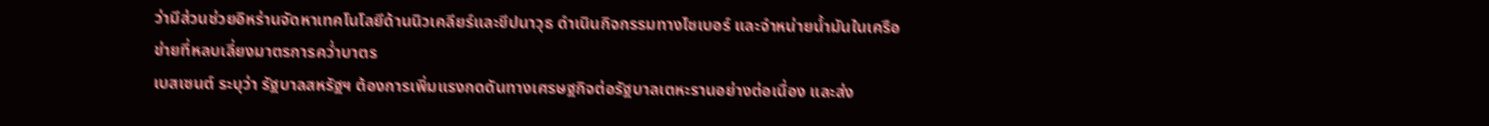ว่ามีส่วนช่วยอิหร่านจัดหาเทคโนโลยีด้านนิวเคลียร์และขีปนาวุธ ดำเนินกิจกรรมทางไซเบอร์ และจำหน่ายน้ำมันในเครือข่ายที่หลบเลี่ยงมาตรการคว่ำบาตร
เบสเซนต์ ระบุว่า รัฐบาลสหรัฐฯ ต้องการเพิ่มแรงกดดันทางเศรษฐกิจต่อรัฐบาลเตหะรานอย่างต่อเนื่อง และส่ง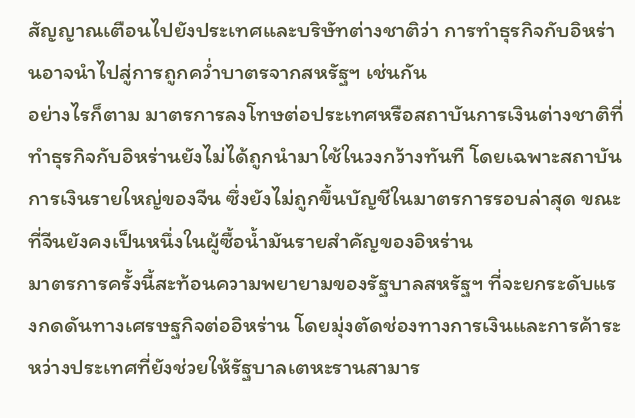สัญญาณเตือนไปยังประเทศและบริษัทต่างชาติว่า การทำธุรกิจกับอิหร่านอาจนำไปสู่การถูกคว่ำบาตรจากสหรัฐฯ เช่นกัน
อย่างไรก็ตาม มาตรการลงโทษต่อประเทศหรือสถาบันการเงินต่างชาติที่ทำธุรกิจกับอิหร่านยังไม่ได้ถูกนำมาใช้ในวงกว้างทันที โดยเฉพาะสถาบันการเงินรายใหญ่ของจีน ซึ่งยังไม่ถูกขึ้นบัญชีในมาตรการรอบล่าสุด ขณะที่จีนยังคงเป็นหนึ่งในผู้ซื้อน้ำมันรายสำคัญของอิหร่าน
มาตรการครั้งนี้สะท้อนความพยายามของรัฐบาลสหรัฐฯ ที่จะยกระดับแรงกดดันทางเศรษฐกิจต่ออิหร่าน โดยมุ่งตัดช่องทางการเงินและการค้าระหว่างประเทศที่ยังช่วยให้รัฐบาลเตหะรานสามาร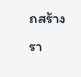ถสร้างรา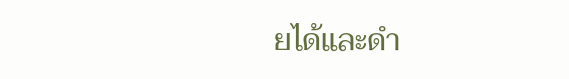ยได้และดำ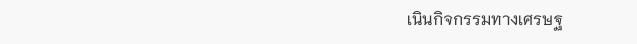เนินกิจกรรมทางเศรษฐ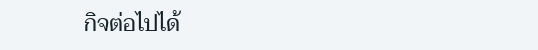กิจต่อไปได้